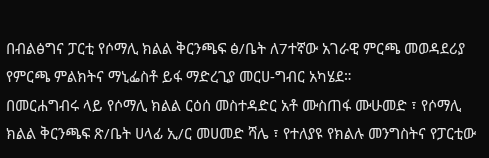በብልፅግና ፓርቲ የሶማሊ ክልል ቅርንጫፍ ፅ/ቤት ለ7ተኛው አገራዊ ምርጫ መወዳደሪያ የምርጫ ምልክትና ማኒፌስቶ ይፋ ማድረጊያ መርሀ-ግብር አካሄደ።
በመርሐግብሩ ላይ የሶማሊ ክልል ርዕሰ መስተዳድር አቶ ሙስጠፋ ሙሁመድ ፣ የሶማሊ ክልል ቅርንጫፍ ጽ/ቤት ሀላፊ ኢ/ር መሀመድ ሻሌ ፣ የተለያዩ የክልሉ መንግስትና የፓርቲው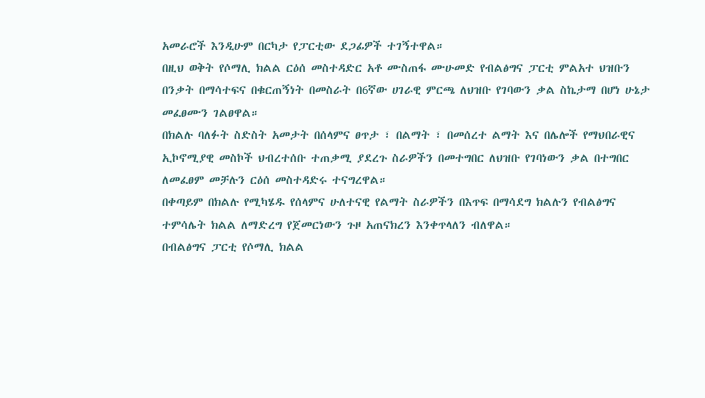አመራሮች እንዲሁም በርካታ የፓርቲው ደጋፊዎች ተገኝተዋል።
በዚህ ወቅት የሶማሊ ክልል ርዕሰ መስተዳድር አቶ ሙስጠፋ ሙሁመድ የብልፅግና ፓርቲ ምልአተ ህዝቡን በንቃት በማሳተፍና በቁርጠኝነት በመስራት በ6ኛው ሀገራዊ ምርጫ ለህዝቡ የገባውን ቃል ስኬታማ በሆነ ሁኔታ መፈፀሙን ገልፀዋል።
በክልሉ ባለፉት ስድስት አመታት በሰላምና ፀጥታ ፣ በልማት ፣ በመሰረተ ልማት እና በሌሎች የማህበራዊና ኢኮኖሚያዊ መስኮች ህብረተሰቡ ተጠቃሚ ያደረጉ ስራዎችን በመተግበር ለህዝቡ የገባነውን ቃል በተግበር ለመፈፀም መቻሉን ርዕሰ መስተዳድሩ ተናግረዋል።
በቀጣይም በክልሉ የሚካሄዱ የሰላምና ሁለተናዊ የልማት ስራዎችን በእጥፍ በማሳደግ ክልሉን የብልፅግና ተምሳሌት ክልል ለማድረግ የጀመርነውን ጉዞ አጠናክረን እንቀጥላለን ብለዋል።
በብልፅግና ፓርቲ የሶማሊ ክልል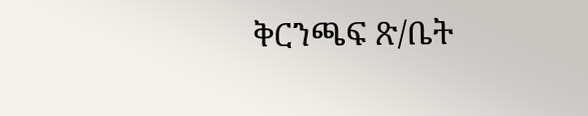ቅርንጫፍ ጽ/ቤት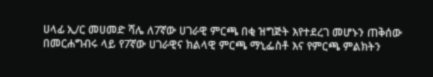ሀላፊ ኢ/ር መሀመድ ሻሌ ለ7ኛው ሀገራዊ ምርጫ በቂ ዝግጅት እየተደረገ መሆኑን ጠቅሰው በመርሐግብሩ ላይ የ7ኛው ሀገራዊና ክልላዊ ምርጫ ማኒፌስቶ እና የምርጫ ምልክትን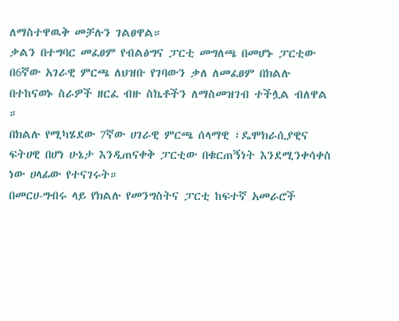ለማስተዋዉቅ መቻሉን ገልፀዋል።
ቃልን በተግባር መፈፀም የብልፅግና ፓርቲ መግለጫ በመሆኑ ፓርቲው በ6ኛው አገራዊ ምርጫ ለህዝቡ የገባውን ቃለ ለመፈፀም በክልሉ በተከናወኑ ስራዎች ዘርፈ ብዙ ስኬቶችን ለማስመዝገብ ተችሏል ብለዋል ።
በክልሉ የሚካሄደው 7ኛው ሀገራዊ ምርጫ ሰላማዊ ፣ዴሞክራሲያዊና ፍትሀዊ በሆነ ሁኔታ እንዲጠናቀቅ ፓርቲው በቁርጠኝነት እንደሚንቀሳቀስ ነው ሀላፊው የተናገሩት።
በመርሀ-ግብሩ ላይ የክልሉ የመንግስትና ፓርቲ ከፍተኛ አመራሮች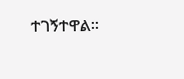ተገኝተዋል።